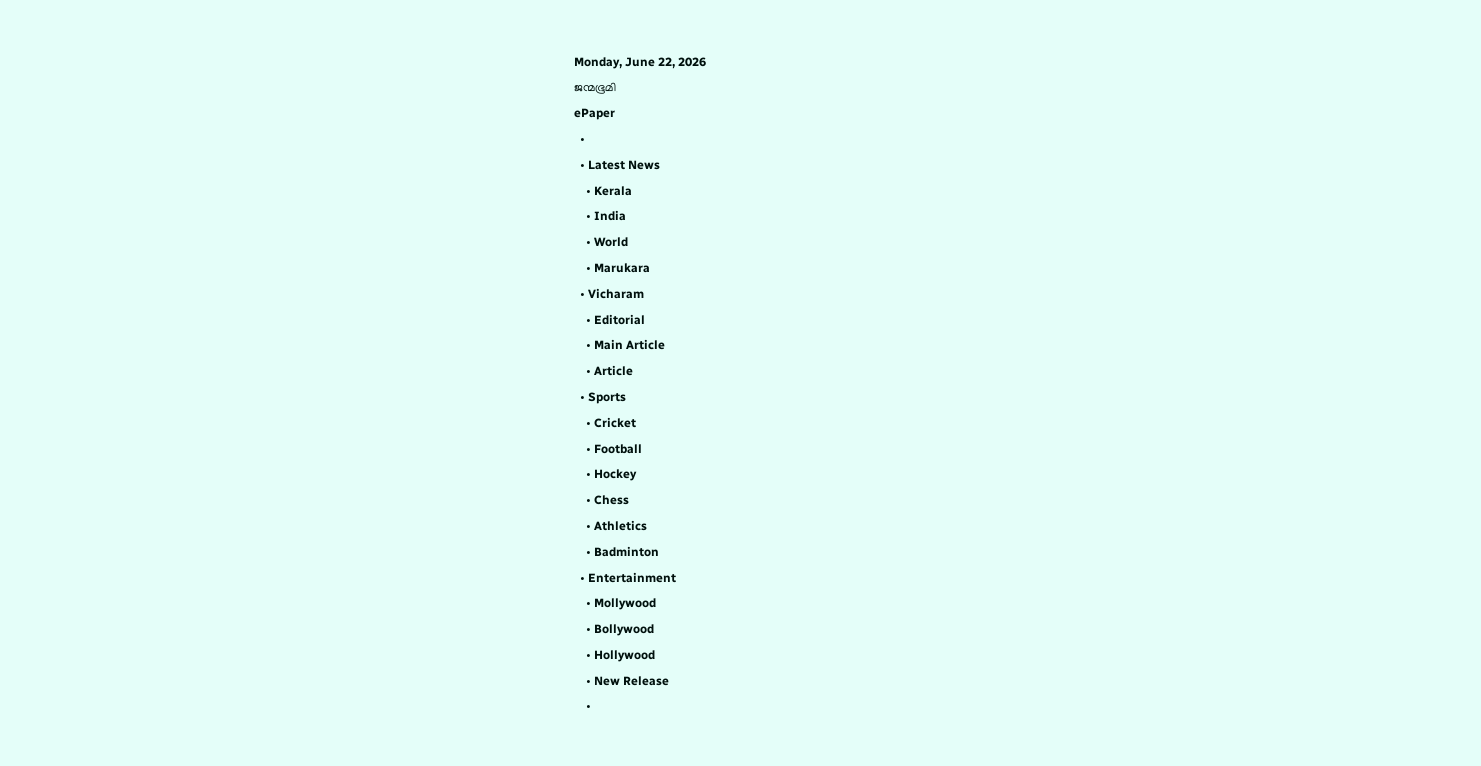Monday, June 22, 2026
ജന്മഭൂമി
ePaper
  •
  • Latest News
    • Kerala
    • India
    • World
    • Marukara
  • Vicharam
    • Editorial
    • Main Article
    • Article
  • Sports
    • Cricket
    • Football
    • Hockey
    • Chess
    • Athletics
    • Badminton
  • Entertainment
    • Mollywood
    • Bollywood
    • Hollywood
    • New Release
    •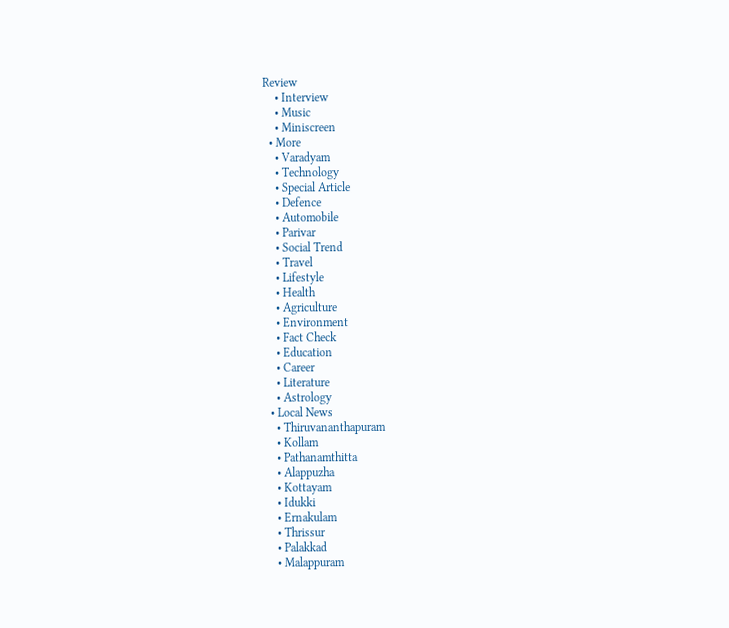Review
    • Interview
    • Music
    • Miniscreen
  • More
    • Varadyam
    • Technology
    • Special Article
    • Defence
    • Automobile
    • Parivar
    • Social Trend
    • Travel
    • Lifestyle
    • Health
    • Agriculture
    • Environment
    • Fact Check
    • Education
    • Career
    • Literature
    • Astrology
  • Local News
    • Thiruvananthapuram
    • Kollam
    • Pathanamthitta
    • Alappuzha
    • Kottayam
    • Idukki
    • Ernakulam
    • Thrissur
    • Palakkad
    • Malappuram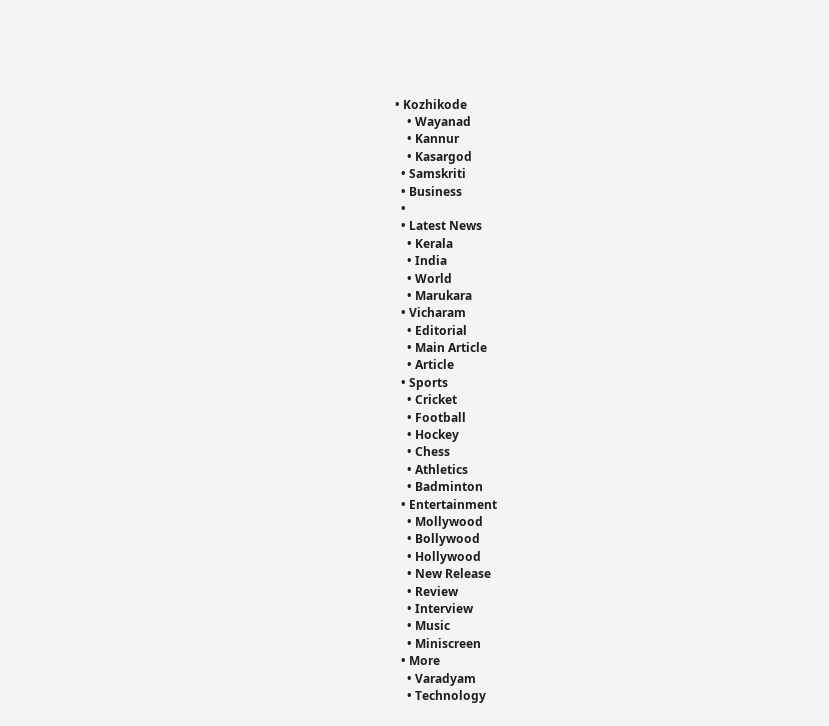• Kozhikode
    • Wayanad
    • Kannur
    • Kasargod
  • Samskriti
  • Business
  •
  • Latest News
    • Kerala
    • India
    • World
    • Marukara
  • Vicharam
    • Editorial
    • Main Article
    • Article
  • Sports
    • Cricket
    • Football
    • Hockey
    • Chess
    • Athletics
    • Badminton
  • Entertainment
    • Mollywood
    • Bollywood
    • Hollywood
    • New Release
    • Review
    • Interview
    • Music
    • Miniscreen
  • More
    • Varadyam
    • Technology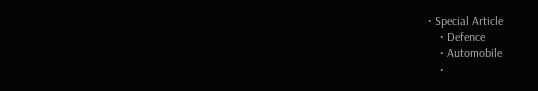• Special Article
    • Defence
    • Automobile
    •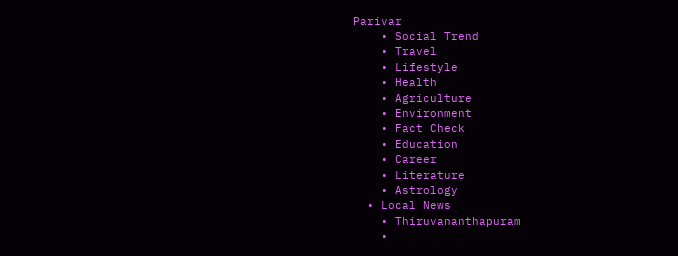Parivar
    • Social Trend
    • Travel
    • Lifestyle
    • Health
    • Agriculture
    • Environment
    • Fact Check
    • Education
    • Career
    • Literature
    • Astrology
  • Local News
    • Thiruvananthapuram
    •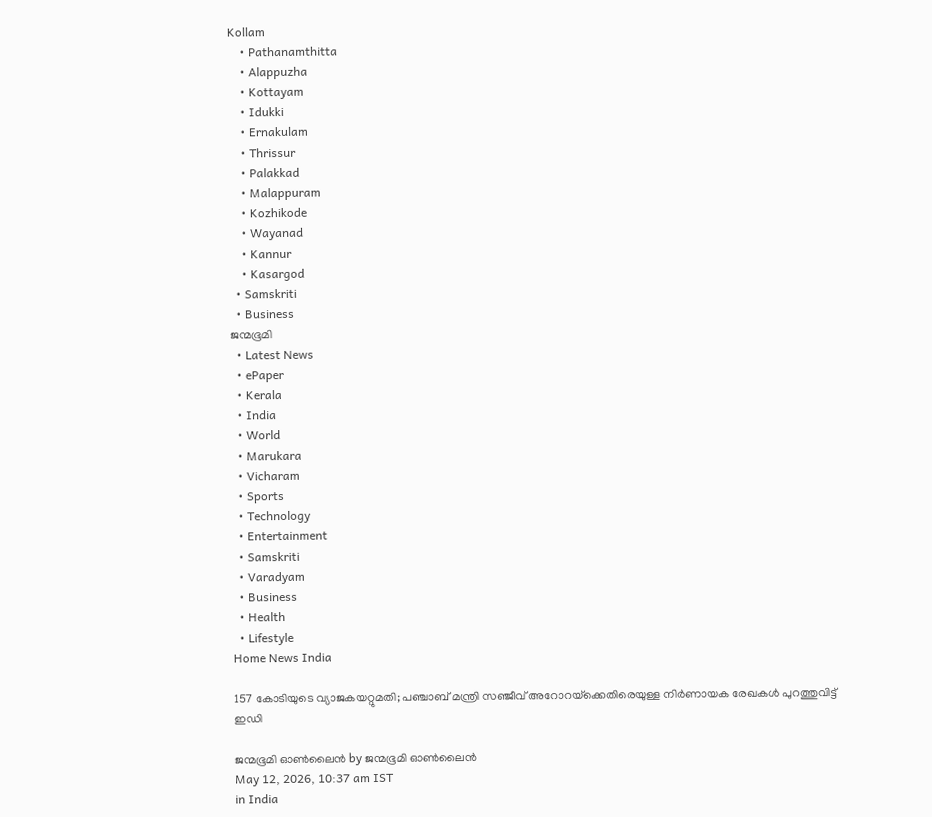Kollam
    • Pathanamthitta
    • Alappuzha
    • Kottayam
    • Idukki
    • Ernakulam
    • Thrissur
    • Palakkad
    • Malappuram
    • Kozhikode
    • Wayanad
    • Kannur
    • Kasargod
  • Samskriti
  • Business
ജന്മഭൂമി
  • Latest News
  • ePaper
  • Kerala
  • India
  • World
  • Marukara
  • Vicharam
  • Sports
  • Technology
  • Entertainment
  • Samskriti
  • Varadyam
  • Business
  • Health
  • Lifestyle
Home News India

157 കോടിയുടെ വ്യാജകയറ്റുമതി; പഞ്ചാബ് മന്ത്രി സഞ്ജീവ് അറോറയ്‌ക്കെതിരെയുള്ള നിർണായക രേഖകൾ പുറത്തുവിട്ട് ഇഡി

ജന്മഭൂമി ഓണ്‍ലൈന്‍ by ജന്മഭൂമി ഓണ്‍ലൈന്‍
May 12, 2026, 10:37 am IST
in India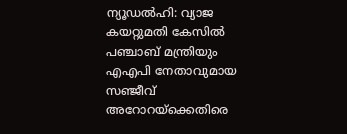ന്യൂഡൽഹി: വ്യാജ കയറ്റുമതി കേസിൽ പഞ്ചാബ് മന്ത്രിയും എഎപി നേതാവുമായ സഞ്ജീവ് അറോറയ്‌ക്കെതിരെ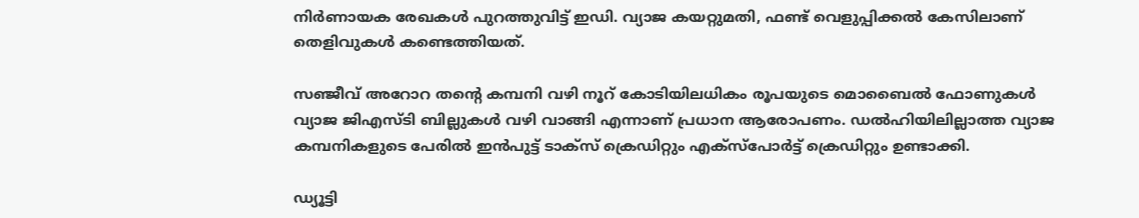നിർണായക രേഖകൾ പുറത്തുവിട്ട് ഇഡി. വ്യാജ കയറ്റുമതി, ഫണ്ട് വെളുപ്പിക്കൽ കേസിലാണ് തെളിവുകൾ കണ്ടെത്തിയത്.

സഞ്ജീവ് അറോറ തന്റെ കമ്പനി വഴി നൂറ് കോടിയിലധികം രൂപയുടെ മൊബൈൽ ഫോണുകൾ വ്യാജ ജിഎസ്‌ടി ബില്ലുകൾ വഴി വാങ്ങി എന്നാണ് പ്രധാന ആരോപണം. ഡൽഹിയിലില്ലാത്ത വ്യാജ കമ്പനികളുടെ പേരിൽ ഇൻപുട്ട് ടാക്‌സ് ക്രെഡിറ്റും എക്സ്പോർട്ട് ക്രെഡിറ്റും ഉണ്ടാക്കി.

ഡ്യൂട്ടി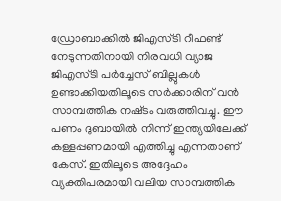ഡ്രോബാക്കിൽ ജിഎസ്‌ടി റീഫണ്ട് നേടുന്നതിനായി നിരവധി വ്യാജ ജിഎസ്‌ടി പർച്ചേസ് ബില്ലുകൾ ഉണ്ടാക്കിയതിലൂടെ സർക്കാരിന് വൻ സാമ്പത്തിക നഷ്‌ടം വരുത്തിവച്ചു. ഈ പണം ദുബായിൽ നിന്ന് ഇന്ത്യയിലേക്ക് കള്ളപ്പണമായി എത്തിച്ചു എന്നതാണ് കേസ്. ഇതിലൂടെ അദ്ദേഹം വ്യക്തിപരമായി വലിയ സാമ്പത്തിക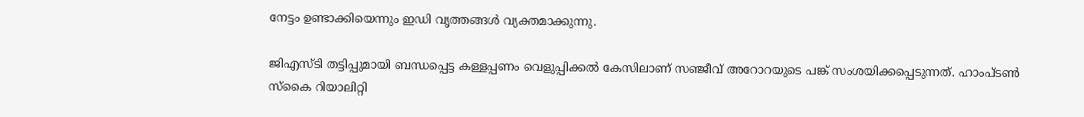നേട്ടം ഉണ്ടാക്കിയെന്നും ഇഡി വൃത്തങ്ങൾ വ്യക്തമാക്കുന്നു.

ജിഎസ്ടി തട്ടിപ്പുമായി ബന്ധപ്പെട്ട കള്ളപ്പണം വെളുപ്പിക്കൽ കേസിലാണ് സഞ്ജീവ് അറോറയുടെ പങ്ക് സംശയിക്കപ്പെടുന്നത്. ഹാംപ്ടൺ സ്‌കൈ റിയാലിറ്റി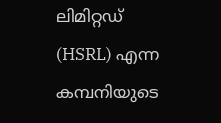ലിമിറ്റഡ് (HSRL) എന്ന കമ്പനിയുടെ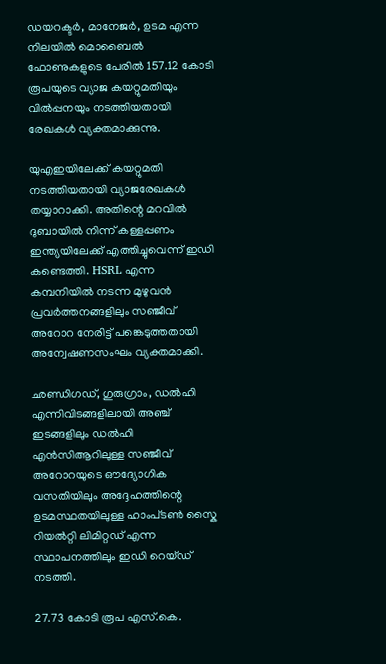ഡയറക്ടർ, മാനേജർ, ഉടമ എന്ന നിലയിൽ മൊബൈൽ ഫോണുകളുടെ പേരിൽ 157.12 കോടി രൂപയുടെ വ്യാജ കയറ്റുമതിയും വിൽപ്പനയും നടത്തിയതായി രേഖകൾ വ്യക്തമാക്കുന്നു.

യുഎഇയിലേക്ക് കയറ്റുമതി നടത്തിയതായി വ്യാജരേഖകൾ തയ്യാറാക്കി. അതിന്റെ മറവിൽ ദുബായിൽ നിന്ന് കള്ളപ്പണം ഇന്ത്യയിലേക്ക് എത്തിച്ചുവെന്ന് ഇഡി കണ്ടെത്തി. HSRL എന്ന കമ്പനിയിൽ നടന്ന മുഴുവൻ പ്രവർത്തനങ്ങളിലും സഞ്ജീവ് അറോറ നേരിട്ട് പങ്കെടുത്തതായി അന്വേഷണസംഘം വ്യക്തമാക്കി.

ഛണ്ഡിഗഡ്, ഗുരുഗ്രാം, ഡൽഹി എന്നിവിടങ്ങളിലായി അഞ്ച് ഇടങ്ങളിലും ഡൽഹി എൻസിആറിലുള്ള സഞ്ജീവ് അറോറയുടെ ഔദ്യോഗിക വസതിയിലും അദ്ദേഹത്തിന്റെ ഉടമസ്ഥതയിലുള്ള ഹാംപ്‌ടൺ സ്കൈ റിയൽറ്റി ലിമിറ്റഡ് എന്ന സ്ഥാപനത്തിലും ഇഡി റെയ്‌ഡ് നടത്തി.

27.73 കോടി രൂപ എസ്.കെ.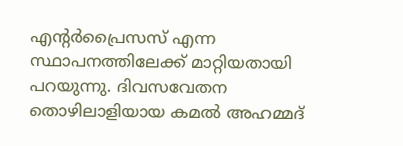എന്റർപ്രൈസസ് എന്ന സ്ഥാപനത്തിലേക്ക് മാറ്റിയതായി പറയുന്നു. ദിവസവേതന തൊഴിലാളിയായ കമൽ അഹമ്മദ്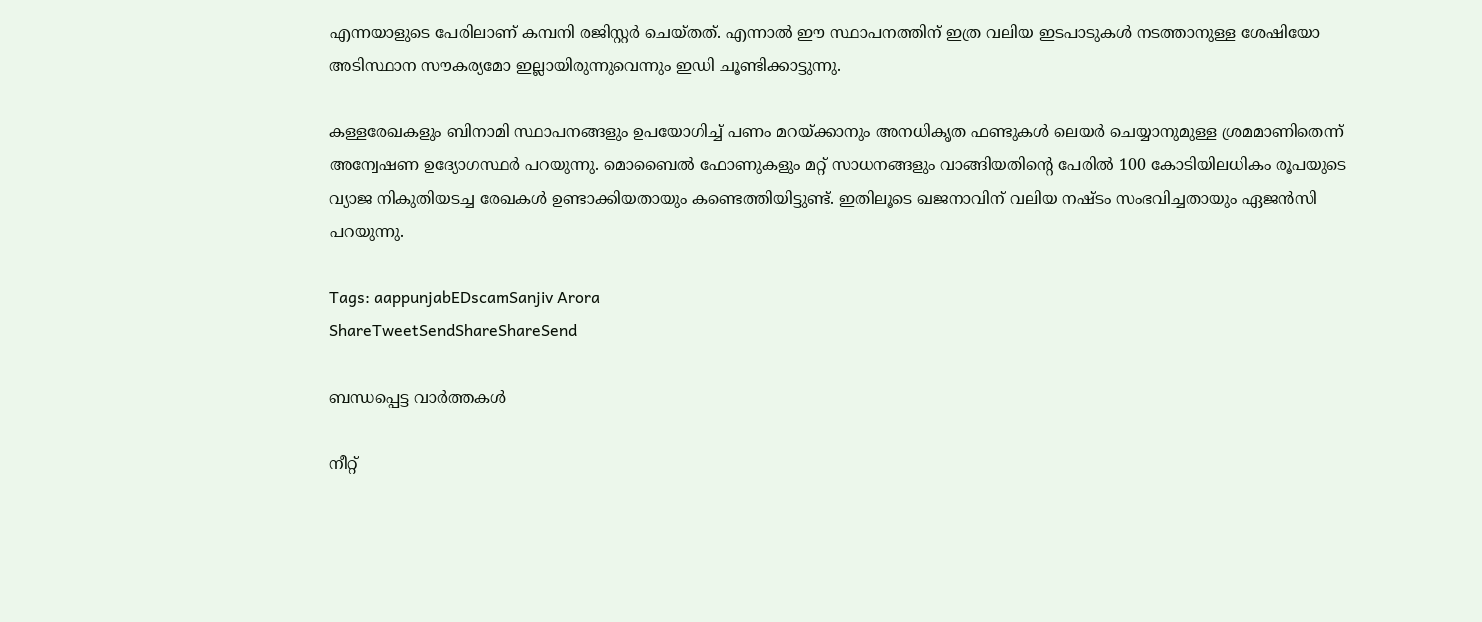എന്നയാളുടെ പേരിലാണ് കമ്പനി രജിസ്റ്റർ ചെയ്തത്. എന്നാൽ ഈ സ്ഥാപനത്തിന് ഇത്ര വലിയ ഇടപാടുകൾ നടത്താനുള്ള ശേഷിയോ അടിസ്ഥാന സൗകര്യമോ ഇല്ലായിരുന്നുവെന്നും ഇഡി ചൂണ്ടിക്കാട്ടുന്നു.

കള്ളരേഖകളും ബിനാമി സ്ഥാപനങ്ങളും ഉപയോഗിച്ച് പണം മറയ്‌ക്കാനും അനധികൃത ഫണ്ടുകൾ ലെയർ ചെയ്യാനുമുള്ള ശ്രമമാണിതെന്ന് അന്വേഷണ ഉദ്യോഗസ്ഥർ പറയുന്നു. മൊബൈൽ ഫോണുകളും മറ്റ് സാധനങ്ങളും വാങ്ങിയതിന്റെ പേരിൽ 100 കോടിയിലധികം രൂപയുടെ വ്യാജ നികുതിയടച്ച രേഖകൾ ഉണ്ടാക്കിയതായും കണ്ടെത്തിയിട്ടുണ്ട്. ഇതിലൂടെ ഖജനാവിന് വലിയ നഷ്ടം സംഭവിച്ചതായും ഏജൻസി പറയുന്നു.

Tags: aappunjabEDscamSanjiv Arora
ShareTweetSendShareShareSend

ബന്ധപ്പെട്ട വാര്‍ത്തകള്‍

നീറ്റ്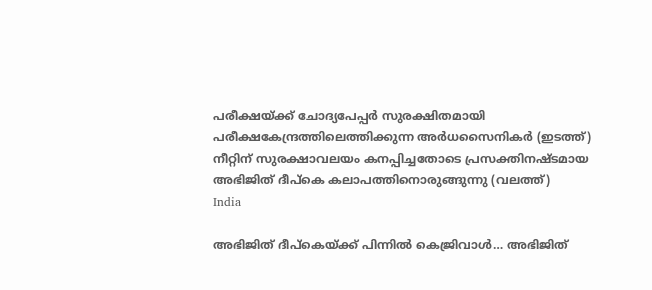പരീക്ഷയ്ക്ക് ചോദ്യപേപ്പര്‍ സുരക്ഷിതമായി പരീക്ഷകേന്ദ്രത്തിലെത്തിക്കുന്ന അര്‍ധസൈനികര്‍ (ഇടത്ത്) നീറ്റിന് സുരക്ഷാവലയം കനപ്പിച്ചതോടെ പ്രസക്തിനഷ്ടമായ അഭിജിത് ദീപ്കെ കലാപത്തിനൊരുങ്ങുന്നു (വലത്ത്)
India

അഭിജിത് ദീപ്കെയ്‌ക്ക് പിന്നില്‍ കെജ്രിവാള്‍… അഭിജിത്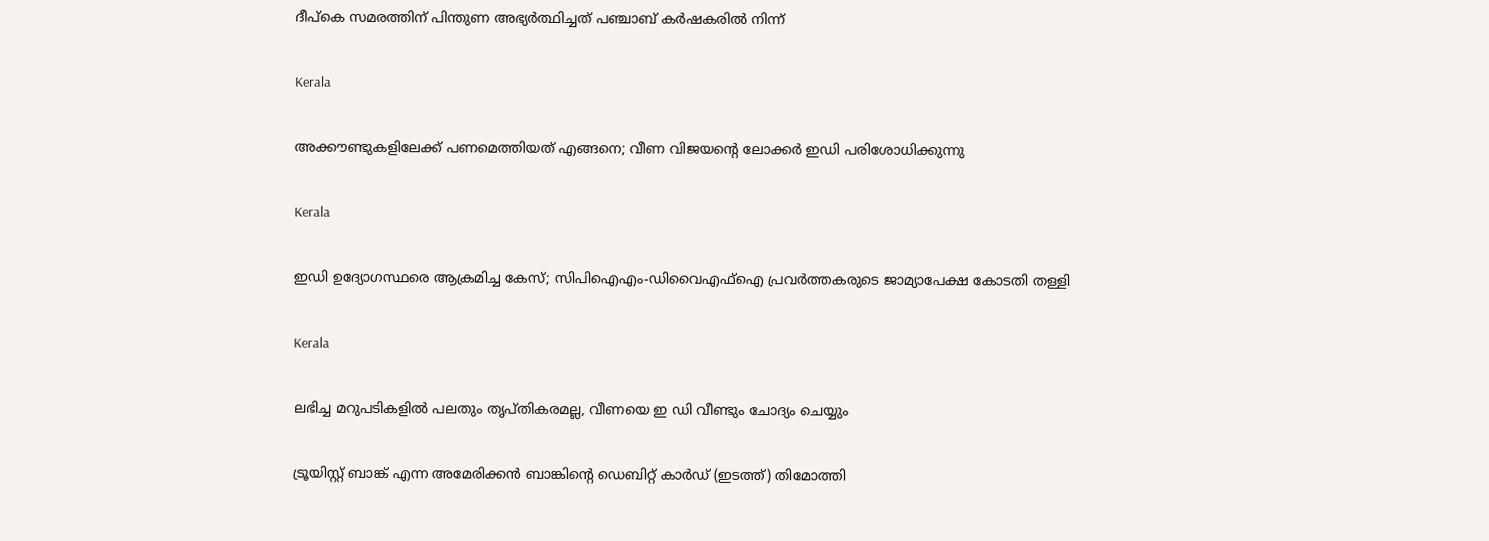ദീപ്കെ സമരത്തിന് പിന്തുണ അഭ്യര്‍ത്ഥിച്ചത് പഞ്ചാബ് കര്‍ഷകരില്‍ നിന്ന്

Kerala

അക്കൗണ്ടുകളിലേക്ക് പണമെത്തിയത് എങ്ങനെ; വീണ വിജയന്റെ ലോക്കർ ഇഡി പരിശോധിക്കുന്നു

Kerala

ഇഡി ഉദ്യോഗസ്ഥരെ ആക്രമിച്ച കേസ്; സിപിഐഎം-ഡിവൈഎഫ്‌ഐ പ്രവര്‍ത്തകരുടെ ജാമ്യാപേക്ഷ കോടതി തള്ളി

Kerala

ലഭിച്ച മറുപടികളില്‍ പലതും തൃപ്തികരമല്ല, വീണയെ ഇ ഡി വീണ്ടും ചോദ്യം ചെയ്യും

ട്രൂയിസ്റ്റ് ബാങ്ക് എന്ന അമേരിക്കന്‍ ബാങ്കിന്‍റെ ഡെബിറ്റ് കാര്‍ഡ് (ഇടത്ത്) തിമോത്തി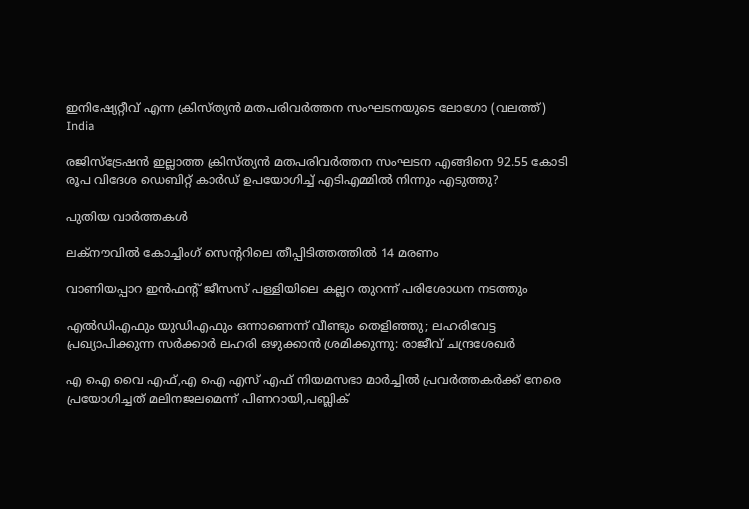ഇനിഷ്യേറ്റീവ് എന്ന ക്രിസ്ത്യന്‍ മതപരിവര്‍ത്തന സംഘടനയുടെ ലോഗോ (വലത്ത്)
India

രജിസ്ട്രേഷന്‍ ഇല്ലാത്ത ക്രിസ്ത്യന്‍ മതപരിവര്‍ത്തന സംഘടന എങ്ങിനെ 92.55 കോടി രൂപ വിദേശ ഡെബിറ്റ് കാര്‍ഡ് ഉപയോഗിച്ച് എടിഎമ്മില്‍ നിന്നും എടുത്തു?

പുതിയ വാര്‍ത്തകള്‍

ലക്‌നൗവില്‍ കോച്ചിംഗ് സെന്ററിലെ തീപ്പിടിത്തത്തില്‍ 14 മരണം

വാണിയപ്പാറ ഇന്‍ഫന്റ് ജീസസ് പള്ളിയിലെ കല്ലറ തുറന്ന് പരിശോധന നടത്തും

എൽഡിഎഫും യുഡിഎഫും ഒന്നാണെന്ന് വീണ്ടും തെളിഞ്ഞു; ലഹരിവേട്ട പ്രഖ്യാപിക്കുന്ന സർക്കാർ ലഹരി ഒഴുക്കാൻ ശ്രമിക്കുന്നു: രാജീവ് ചന്ദ്രശേഖർ

എ ഐ വൈ എഫ്,എ ഐ എസ് എഫ് നിയമസഭാ മാര്‍ച്ചില്‍ പ്രവര്‍ത്തകര്‍ക്ക് നേരെ പ്രയോഗിച്ചത് മലിനജലമെന്ന് പിണറായി,പബ്ലിക്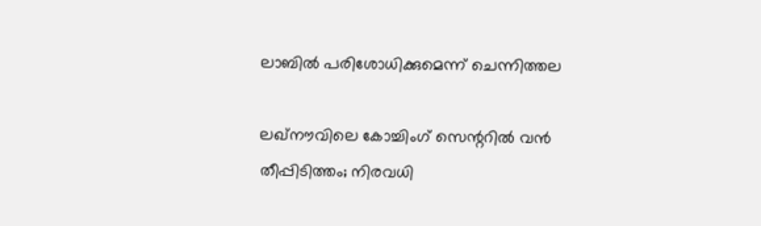ലാബില്‍ പരിശോധിക്കുമെന്ന് ചെന്നിത്തല

ലഖ്‌നൗവിലെ കോച്ചിംഗ് സെന്ററിൽ വൻ തീപ്പിടിത്തം; നിരവധി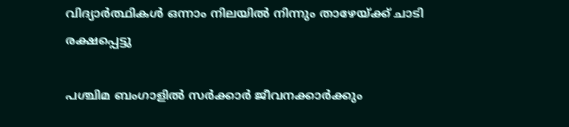വിദ്യാർത്ഥികൾ ഒന്നാം നിലയിൽ നിന്നും താഴേയ്‌ക്ക് ചാടി രക്ഷപ്പെട്ടു

പശ്ചിമ ബംഗാളിൽ സർക്കാർ ജീവനക്കാർക്കും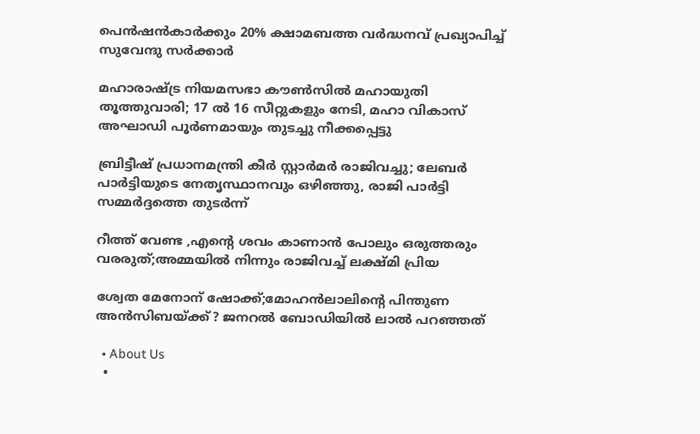പെൻഷൻകാർക്കും 20% ക്ഷാമബത്ത വർദ്ധനവ് പ്രഖ്യാപിച്ച് സുവേന്ദു സർക്കാർ

മഹാരാഷ്‌ട്ര നിയമസഭാ കൗൺസിൽ മഹായുതി തൂത്തുവാരി; 17 ൽ 16 സീറ്റുകളും നേടി, മഹാ വികാസ് അഘാഡി പൂർണമായും തുടച്ചു നീക്കപ്പെട്ടു

ബ്രിട്ടീഷ് പ്രധാനമന്ത്രി കീർ സ്റ്റാർമർ രാജിവച്ചു; ലേബർ പാർട്ടിയുടെ നേതൃസ്ഥാനവും ഒഴിഞ്ഞു, രാജി പാർട്ടി സമ്മർദ്ദത്തെ തുടർന്ന്

റീത്ത് വേണ്ട ,എന്റെ ശവം കാണാന്‍ പോലും ഒരുത്തരും വരരുത്;അമ്മയില്‍ നിന്നും രാജിവച്ച് ലക്ഷ്മി പ്രിയ

ശ്വേത മേനോന് ഷോക്ക്;മോഹന്‍ലാലിന്റെ പിന്തുണ അന്‍സിബയ്‌ക്ക്? ജനറല്‍ ബോഡിയില്‍ ലാല്‍ പറഞ്ഞത്

  • About Us
  •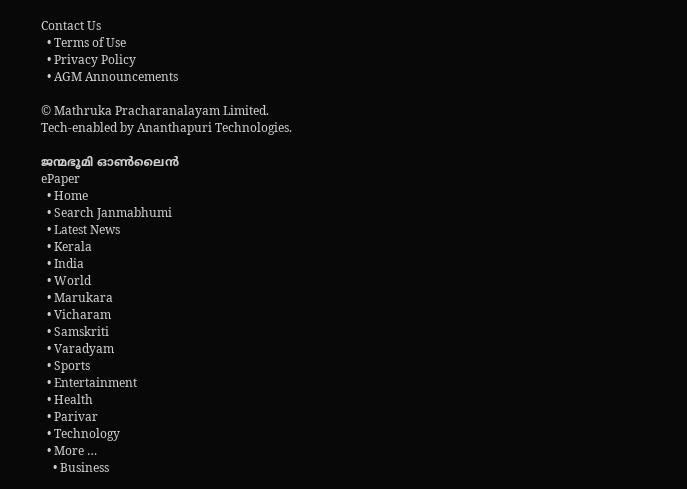Contact Us
  • Terms of Use
  • Privacy Policy
  • AGM Announcements

© Mathruka Pracharanalayam Limited.
Tech-enabled by Ananthapuri Technologies.

ജന്മഭൂമി ഓണ്‍ലൈന്‍
ePaper
  • Home
  • Search Janmabhumi
  • Latest News
  • Kerala
  • India
  • World
  • Marukara
  • Vicharam
  • Samskriti
  • Varadyam
  • Sports
  • Entertainment
  • Health
  • Parivar
  • Technology
  • More …
    • Business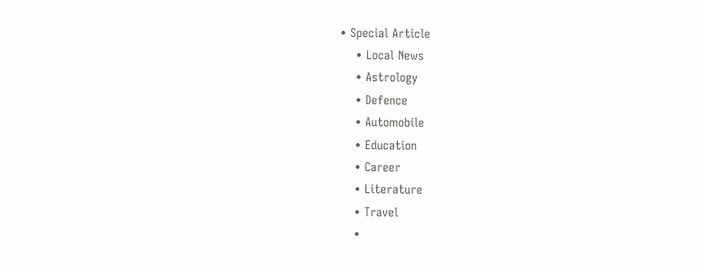• Special Article
    • Local News
    • Astrology
    • Defence
    • Automobile
    • Education
    • Career
    • Literature
    • Travel
    •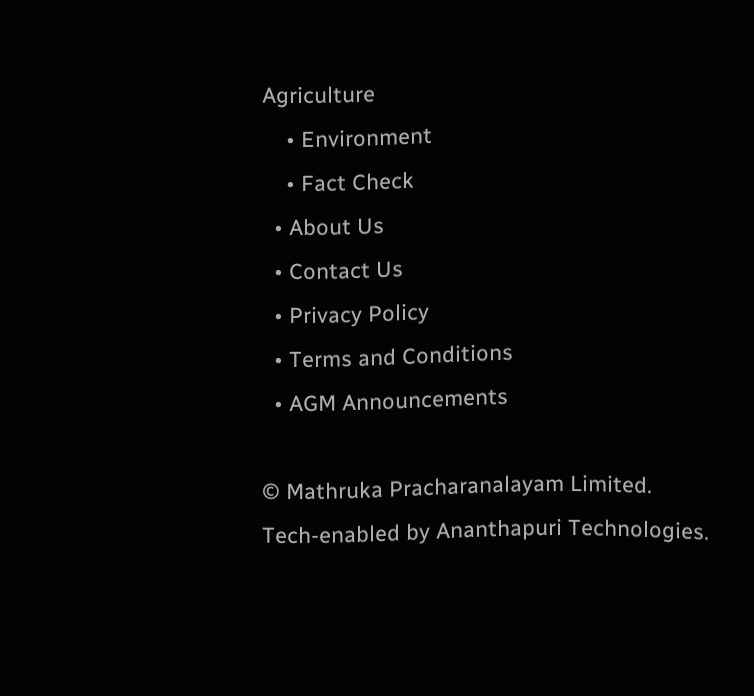Agriculture
    • Environment
    • Fact Check
  • About Us
  • Contact Us
  • Privacy Policy
  • Terms and Conditions
  • AGM Announcements

© Mathruka Pracharanalayam Limited.
Tech-enabled by Ananthapuri Technologies.